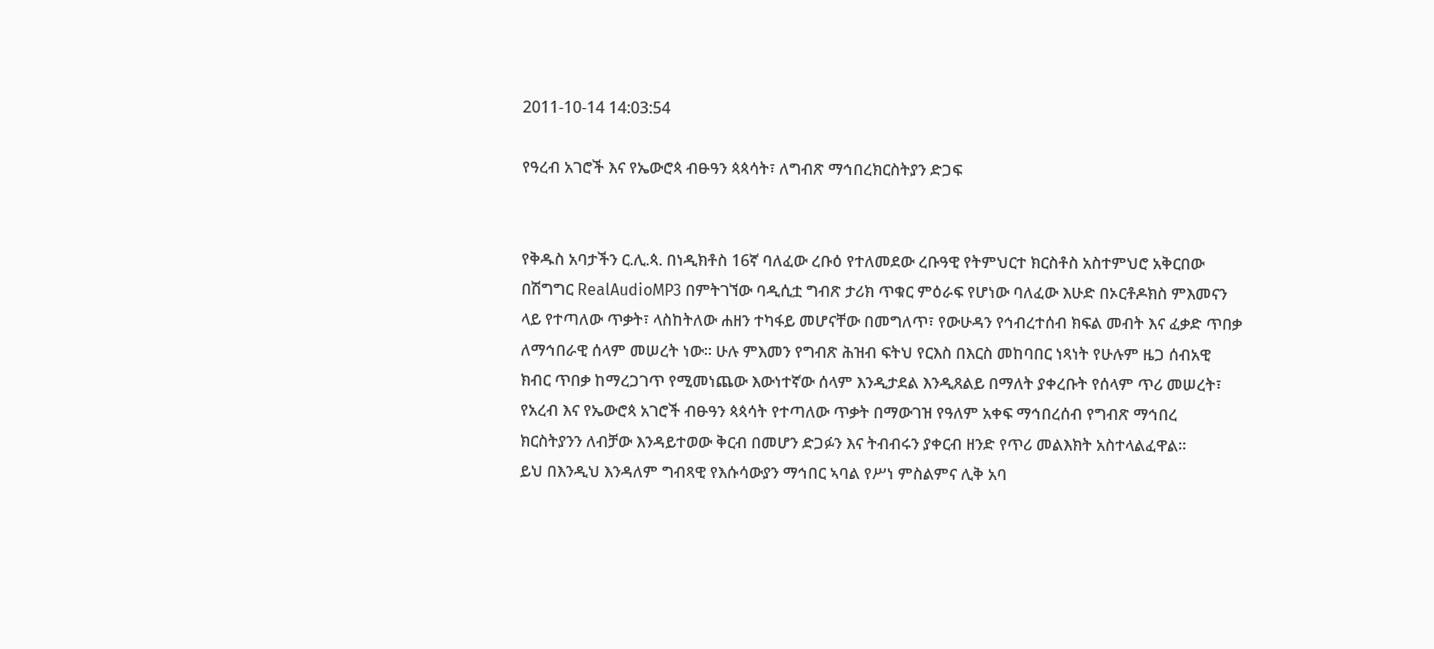2011-10-14 14:03:54

የዓረብ አገሮች እና የኤውሮጳ ብፁዓን ጳጳሳት፣ ለግብጽ ማኅበረክርስትያን ድጋፍ


የቅዱስ አባታችን ር.ሊ.ጳ. በነዲክቶስ 16ኛ ባለፈው ረቡዕ የተለመደው ረቡዓዊ የትምህርተ ክርስቶስ አስተምህሮ አቅርበው በሽግግር RealAudioMP3 በምትገኘው ባዲሲቷ ግብጽ ታሪክ ጥቁር ምዕራፍ የሆነው ባለፈው እሁድ በኦርቶዶክስ ምእመናን ላይ የተጣለው ጥቃት፣ ላስከትለው ሐዘን ተካፋይ መሆናቸው በመግለጥ፣ የውሁዳን የኅብረተሰብ ክፍል መብት እና ፈቃድ ጥበቃ ለማኅበራዊ ሰላም መሠረት ነው። ሁሉ ምእመን የግብጽ ሕዝብ ፍትህ የርእስ በእርስ መከባበር ነጻነት የሁሉም ዜጋ ሰብአዊ ክብር ጥበቃ ከማረጋገጥ የሚመነጨው እውነተኛው ሰላም እንዲታደል እንዲጸልይ በማለት ያቀረቡት የሰላም ጥሪ መሠረት፣ የአረብ እና የኤውሮጳ አገሮች ብፁዓን ጳጳሳት የተጣለው ጥቃት በማውገዝ የዓለም አቀፍ ማኅበረሰብ የግብጽ ማኅበረ ክርስትያንን ለብቻው እንዳይተወው ቅርብ በመሆን ድጋፉን እና ትብብሩን ያቀርብ ዘንድ የጥሪ መልእክት አስተላልፈዋል።
ይህ በእንዲህ እንዳለም ግብጻዊ የእሱሳውያን ማኅበር ኣባል የሥነ ምስልምና ሊቅ አባ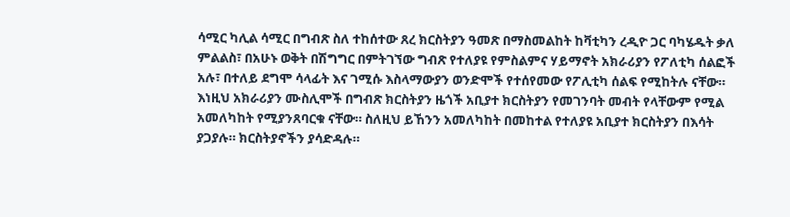ሳሚር ካሊል ሳሚር በግብጽ ስለ ተከሰተው ጸረ ክርስትያን ዓመጽ በማስመልከት ከቫቲካን ረዲዮ ጋር ባካሄዱት ቃለ ምልልስ፣ በአሁኑ ወቅት በሽግግር በምትገኘው ግብጽ የተለያዩ የምስልምና ሃይማኖት አክራሪያን የፖለቲካ ሰልፎች አሉ፣ በተለይ ደግሞ ሳላፊት እና ገሚሱ እስላማውያን ወንድሞች የተሰየመው የፖሊቲካ ሰልፍ የሚከትሉ ናቸው። እነዚህ አክራሪያን ሙስሊሞች በግብጽ ክርስትያን ዜጎች አቢያተ ክርስትያን የመገንባት መብት የላቸውም የሚል አመለካከት የሚያንጸባርቁ ናቸው። ስለዚህ ይኸንን አመለካከት በመከተል የተለያዩ አቢያተ ክርስትያን በእሳት ያጋያሉ። ክርስትያኖችን ያሳድዳሉ።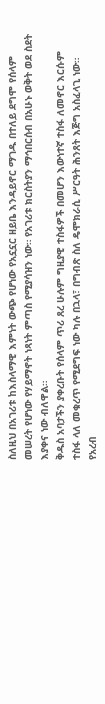ስለዚህ በአገሪቱ ከእስላማዊ እምነት ውጭ የሆነው የአኗኗር ዘይቤ እንዳይኖር ማገዱ በተለይ ደግሞ የሰላም መሠረት የሆነው የሃይማኖት ነጻነት ምጣስ የሚያሳዝን ነው። የአገሪቱ ክርስትያን ማኅበርሰብ በአሁኑ ወቅት ወደ ስደት እያቀና ነው ብለዋል።
ቅዱስ አባታችን ያቀረቡት የሰላም ጥሪ ጸረ ሁሉም ግዚያዊ ተስፋዎች በመሆን እውነተኛ ተስፋ ለመኖር እርሱም ተስፋ ላለ መቁረጥ የሚደግፍ ነው ካሉ በኋላ፣ በግብጽ ስለ ዴሞክራሲ ሥርዓት ሕንጸት እጅግ አስፈላጊ ነው። የአረብ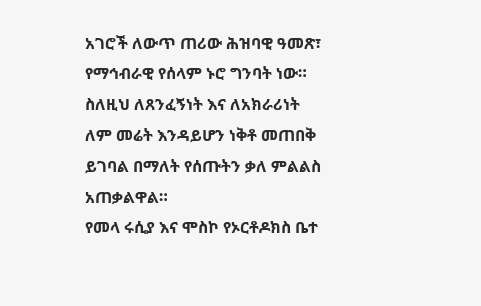አገሮች ለውጥ ጠሪው ሕዝባዊ ዓመጽ፣ የማኅብራዊ የሰላም ኑሮ ግንባት ነው። ስለዚህ ለጸንፈኝነት እና ለአክራሪነት ለም መሬት እንዳይሆን ነቅቶ መጠበቅ ይገባል በማለት የሰጡትን ቃለ ምልልስ አጠቃልዋል።
የመላ ሩሲያ እና ሞስኮ የኦርቶዶክስ ቤተ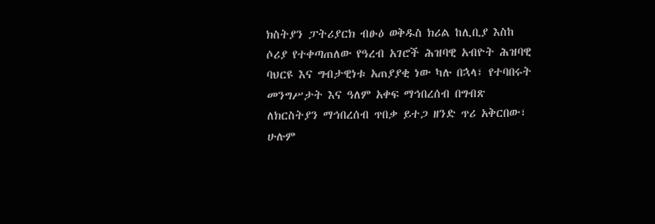ክስትያን ፓትሪያርክ ብፁዕ ወቅዱስ ክሪል ከሊቢያ እስከ ሶሪያ የተቀጣጠለው የዓረብ አገሮች ሕዝባዊ አብዮት ሕዝባዊ ባህርዩ እና ግብታዊነቱ አጠያያቂ ነው ካሉ በኋላ፣ የተባበሩት መንግሥታት እና ዓለም አቀፍ ማኅበረሰብ በግብጽ ለክርስትያን ማኅበረሰብ ጥበቃ ይተጋ ዘንድ ጥሪ አቅርበው፣ ሁሉም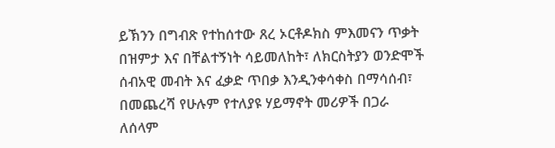ይኽንን በግብጽ የተከሰተው ጸረ ኦርቶዶክስ ምእመናን ጥቃት በዝምታ እና በቸልተኝነት ሳይመለከት፣ ለክርስትያን ወንድሞች ሰብአዊ መብት እና ፈቃድ ጥበቃ እንዲንቀሳቀስ በማሳሰብ፣ በመጨረሻ የሁሉም የተለያዩ ሃይማኖት መሪዎች በጋራ ለሰላም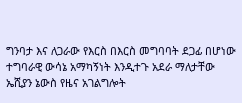ግንባታ እና ለጋራው የእርስ በእርስ መግባባት ደጋፊ በሆነው ተግባራዊ ውሳኔ አማካኝነት እንዲተጉ አደራ ማለታቸው ኤሺያን ኔውስ የዜና አገልግሎት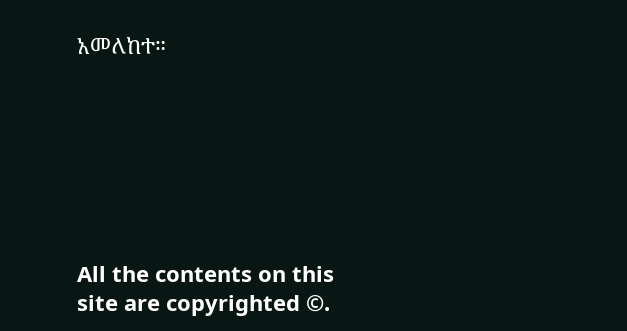አመለከተ።







All the contents on this site are copyrighted ©.